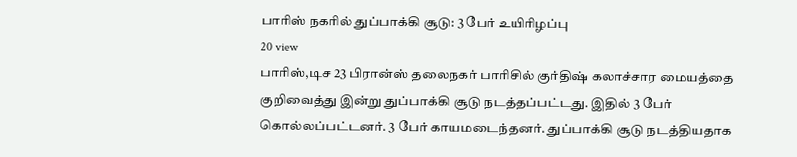பாரிஸ் நகரில் துப்பாக்கி சூடு: 3 பேர் உயிரிழப்பு
20 view
பாரிஸ்,டிச 23 பிரான்ஸ் தலைநகர் பாரிசில் குர்திஷ் கலாச்சார மையத்தை குறிவைத்து இன்று துப்பாக்கி சூடு நடத்தப்பட்டது. இதில் 3 பேர் கொல்லப்பட்டனர். 3 பேர் காயமடைந்தனர். துப்பாக்கி சூடு நடத்தியதாக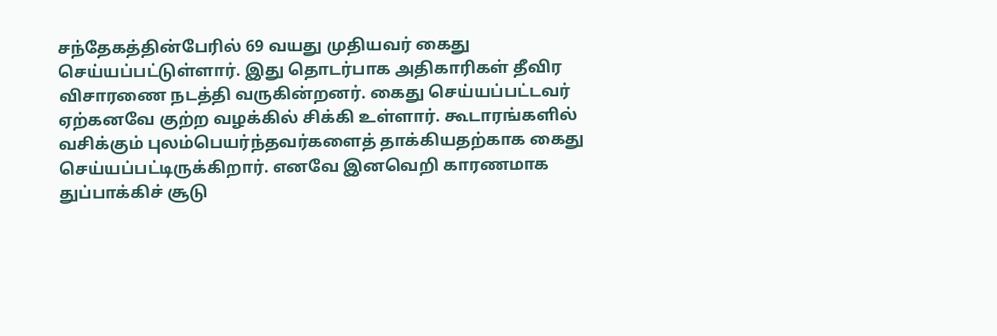சந்தேகத்தின்பேரில் 69 வயது முதியவர் கைது செய்யப்பட்டுள்ளார். இது தொடர்பாக அதிகாரிகள் தீவிர விசாரணை நடத்தி வருகின்றனர். கைது செய்யப்பட்டவர் ஏற்கனவே குற்ற வழக்கில் சிக்கி உள்ளார். கூடாரங்களில் வசிக்கும் புலம்பெயர்ந்தவர்களைத் தாக்கியதற்காக கைது செய்யப்பட்டிருக்கிறார். எனவே இனவெறி காரணமாக துப்பாக்கிச் சூடு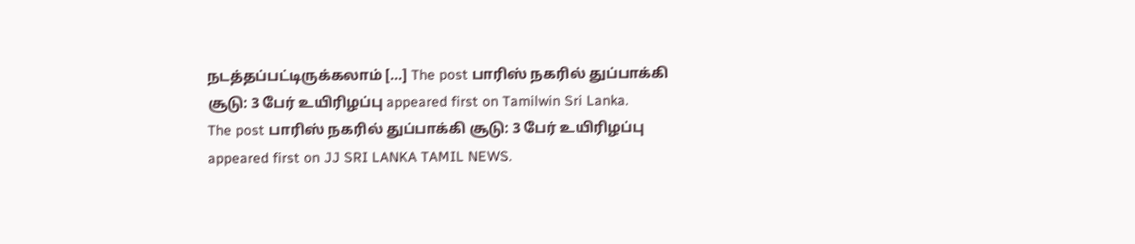நடத்தப்பட்டிருக்கலாம் […] The post பாரிஸ் நகரில் துப்பாக்கி சூடு: 3 பேர் உயிரிழப்பு appeared first on Tamilwin Sri Lanka.
The post பாரிஸ் நகரில் துப்பாக்கி சூடு: 3 பேர் உயிரிழப்பு appeared first on JJ SRI LANKA TAMIL NEWS.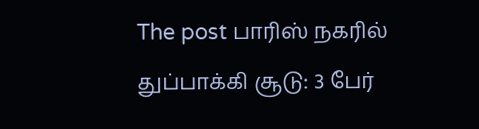The post பாரிஸ் நகரில் துப்பாக்கி சூடு: 3 பேர்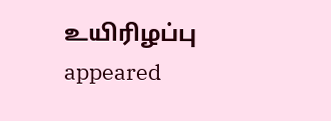உயிரிழப்பு appeared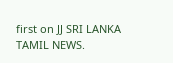first on JJ SRI LANKA TAMIL NEWS.